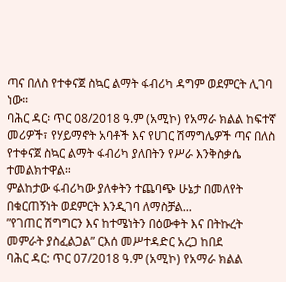ጣና በለስ የተቀናጀ ስኳር ልማት ፋብሪካ ዳግም ወደምርት ሊገባ ነው።
ባሕር ዳር፡ ጥር 08/2018 ዓ.ም (አሚኮ) የአማራ ክልል ከፍተኛ መሪዎች፣ የሃይማኖት አባቶች እና የሀገር ሽማግሌዎች ጣና በለስ የተቀናጀ ስኳር ልማት ፋብሪካ ያለበትን የሥራ እንቅስቃሴ ተመልክተዋል።
ምልከታው ፋብሪካው ያለቀትን ተጨባጭ ሁኔታ በመለየት በቁርጠኝነት ወደምርት እንዲገባ ለማስቻል...
”የገጠር ሽግግርን እና ከተሜነትን በዕውቀት እና በትኩረት መምራት ያስፈልጋል” ርእሰ መሥተዳድር አረጋ ከበደ
ባሕር ዳር: ጥር 07/2018 ዓ.ም (አሚኮ) የአማራ ክልል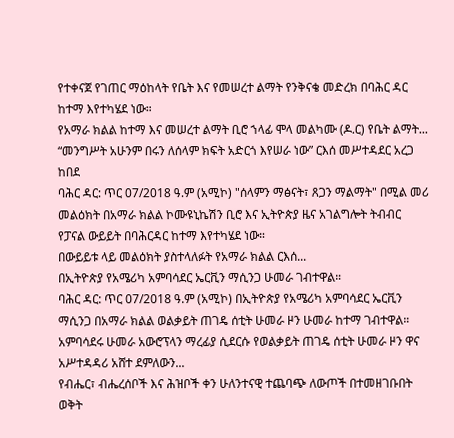የተቀናጀ የገጠር ማዕከላት የቤት እና የመሠረተ ልማት የንቅናቄ መድረክ በባሕር ዳር ከተማ እየተካሄደ ነው።
የአማራ ክልል ከተማ እና መሠረተ ልማት ቢሮ ኀላፊ ሞላ መልካሙ (ዶ.ር) የቤት ልማት...
“መንግሥት አሁንም በሩን ለሰላም ክፍት አድርጎ እየሠራ ነው” ርእሰ መሥተዳደር አረጋ ከበደ
ባሕር ዳር: ጥር 07/2018 ዓ.ም (አሚኮ) "ሰላምን ማፅናት፣ ጸጋን ማልማት" በሚል መሪ መልዕክት በአማራ ክልል ኮሙዩኒኬሽን ቢሮ እና ኢትዮጵያ ዜና አገልግሎት ትብብር የፓናል ውይይት በባሕርዳር ከተማ እየተካሄደ ነው።
በውይይቱ ላይ መልዕክት ያስተላለፉት የአማራ ክልል ርእሰ...
በኢትዮጵያ የአሜሪካ አምባሳደር ኤርቪን ማሲንጋ ሁመራ ገብተዋል።
ባሕር ዳር: ጥር 07/2018 ዓ.ም (አሚኮ) በኢትዮጵያ የአሜሪካ አምባሳደር ኤርቪን ማሲንጋ በአማራ ክልል ወልቃይት ጠገዴ ሰቲት ሁመራ ዞን ሁመራ ከተማ ገብተዋል።
አምባሳደሩ ሁመራ አውሮፕላን ማረፊያ ሲደርሱ የወልቃይት ጠገዴ ሰቲት ሁመራ ዞን ዋና አሥተዳዳሪ አሸተ ደምለውን...
የብሔር፣ ብሔረሰቦች እና ሕዝቦች ቀን ሁለንተናዊ ተጨባጭ ለውጦች በተመዘገቡበት ወቅት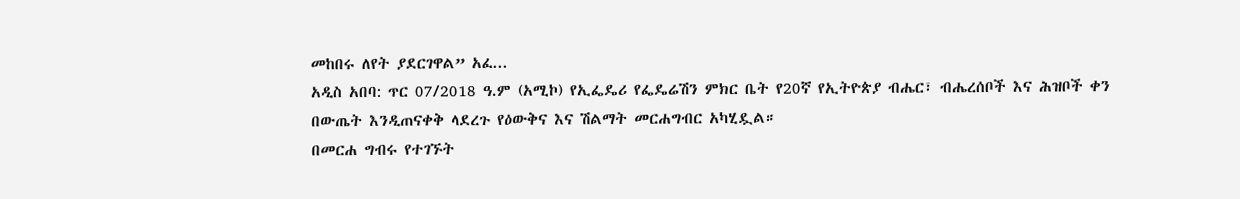መከበሩ ለየት ያደርገዋል” አፈ...
አዲስ አበባ: ጥር 07/2018 ዓ.ም (አሚኮ) የኢፌዴሪ የፌዴሬሽን ምክር ቤት የ20ኛ የኢትዮጵያ ብሔር፣ ብሔረሰቦች እና ሕዝቦች ቀን በውጤት እንዲጠናቀቅ ላደረጉ የዕውቅና እና ሽልማት መርሐግብር አካሂዷል።
በመርሐ ግብሩ የተገኙት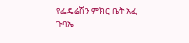የፌዴሬሽን ምክር ቤት አፈ ጉባኤ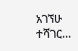አገኘሁ ተሻገር...